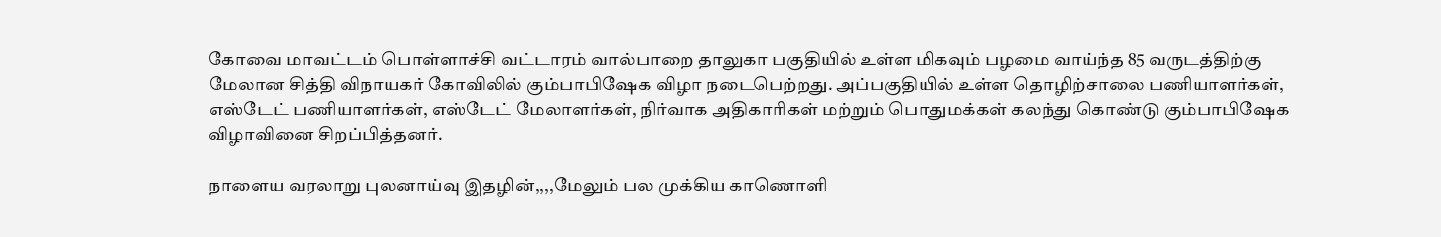கோவை மாவட்டம் பொள்ளாச்சி வட்டாரம் வால்பாறை தாலுகா பகுதியில் உள்ள மிகவும் பழமை வாய்ந்த 85 வருடத்திற்கு மேலான சித்தி விநாயகர் கோவிலில் கும்பாபிஷேக விழா நடைபெற்றது. அப்பகுதியில் உள்ள தொழிற்சாலை பணியாளர்கள், எஸ்டேட் பணியாளர்கள், எஸ்டேட் மேலாளர்கள், நிர்வாக அதிகாரிகள் மற்றும் பொதுமக்கள் கலந்து கொண்டு கும்பாபிஷேக விழாவினை சிறப்பித்தனர்.

நாளைய வரலாறு புலனாய்வு இதழின்,,,,மேலும் பல முக்கிய காணொளி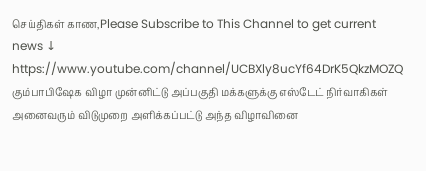செய்திகள் காண,Please Subscribe to This Channel to get current news ↓
https://www.youtube.com/channel/UCBXly8ucYf64DrK5QkzMOZQ
கும்பாபிஷேக விழா முன்னிட்டு அப்பகுதி மக்களுக்கு எஸ்டேட் நிர்வாகிகள் அனைவரும் விடுமுறை அளிக்கப்பட்டு அந்த விழாவினை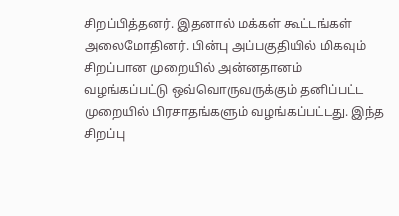சிறப்பித்தனர். இதனால் மக்கள் கூட்டங்கள் அலைமோதினர். பின்பு அப்பகுதியில் மிகவும் சிறப்பான முறையில் அன்னதானம் வழங்கப்பட்டு ஒவ்வொருவருக்கும் தனிப்பட்ட முறையில் பிரசாதங்களும் வழங்கப்பட்டது. இந்த சிறப்பு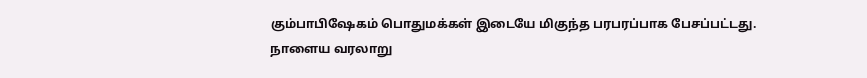கும்பாபிஷேகம் பொதுமக்கள் இடையே மிகுந்த பரபரப்பாக பேசப்பட்டது.
நாளைய வரலாறு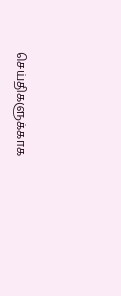செய்திகளுக்காக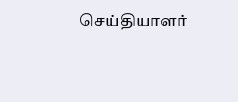செய்தியாளர்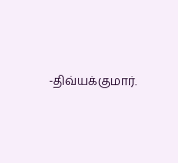-திவ்யக்குமார்.